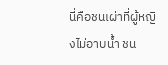นี่คือชนเผ่าที่ผู้หญิงไม่อาบน้ำ ชน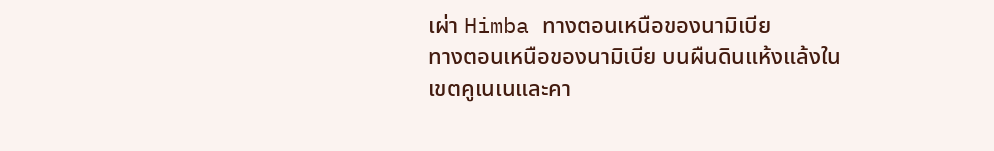เผ่า Himba ทางตอนเหนือของนามิเบีย
ทางตอนเหนือของนามิเบีย บนผืนดินแห้งแล้งในเขตคูเนเนและคา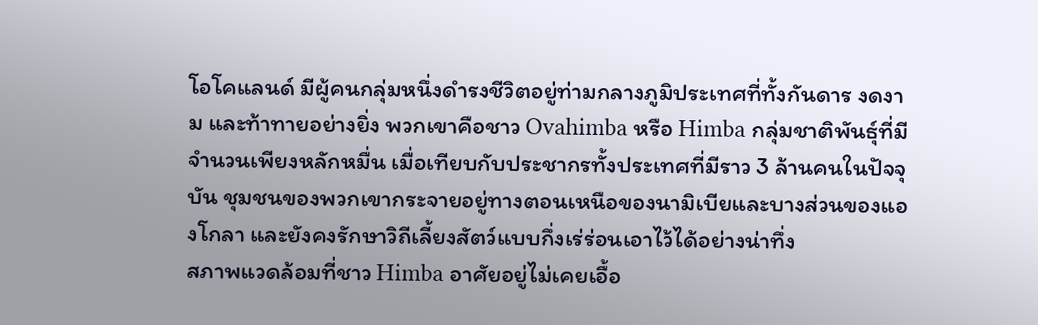โอโคแลนด์ มีผู้คนกลุ่มหนึ่งดำรงชีวิตอยู่ท่ามกลางภูมิประเทศที่ทั้งกันดาร งดงาม และท้าทายอย่างยิ่ง พวกเขาคือชาว Ovahimba หรือ Himba กลุ่มชาติพันธุ์ที่มีจำนวนเพียงหลักหมื่น เมื่อเทียบกับประชากรทั้งประเทศที่มีราว 3 ล้านคนในปัจจุบัน ชุมชนของพวกเขากระจายอยู่ทางตอนเหนือของนามิเบียและบางส่วนของแองโกลา และยังคงรักษาวิถีเลี้ยงสัตว์แบบกึ่งเร่ร่อนเอาไว้ได้อย่างน่าทึ่ง
สภาพแวดล้อมที่ชาว Himba อาศัยอยู่ไม่เคยเอื้อ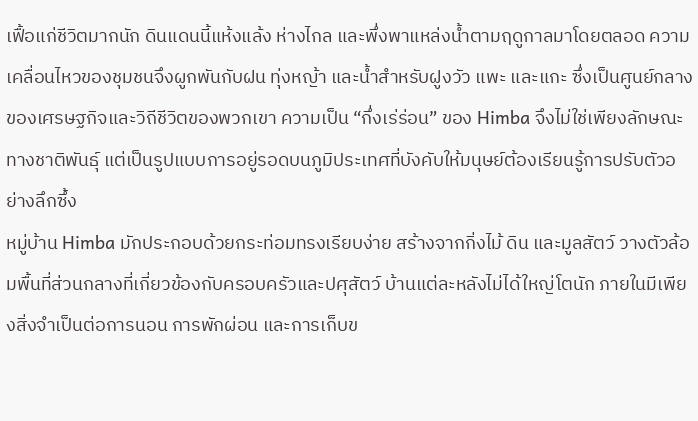เฟื้อแก่ชีวิตมากนัก ดินแดนนี้แห้งแล้ง ห่างไกล และพึ่งพาแหล่งน้ำตามฤดูกาลมาโดยตลอด ความเคลื่อนไหวของชุมชนจึงผูกพันกับฝน ทุ่งหญ้า และน้ำสำหรับฝูงวัว แพะ และแกะ ซึ่งเป็นศูนย์กลางของเศรษฐกิจและวิถีชีวิตของพวกเขา ความเป็น “กึ่งเร่ร่อน” ของ Himba จึงไม่ใช่เพียงลักษณะทางชาติพันธุ์ แต่เป็นรูปแบบการอยู่รอดบนภูมิประเทศที่บังคับให้มนุษย์ต้องเรียนรู้การปรับตัวอย่างลึกซึ้ง
หมู่บ้าน Himba มักประกอบด้วยกระท่อมทรงเรียบง่าย สร้างจากกิ่งไม้ ดิน และมูลสัตว์ วางตัวล้อมพื้นที่ส่วนกลางที่เกี่ยวข้องกับครอบครัวและปศุสัตว์ บ้านแต่ละหลังไม่ได้ใหญ่โตนัก ภายในมีเพียงสิ่งจำเป็นต่อการนอน การพักผ่อน และการเก็บข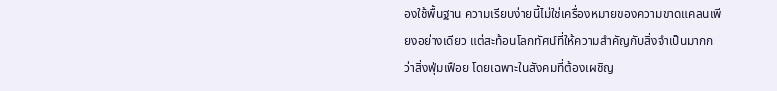องใช้พื้นฐาน ความเรียบง่ายนี้ไม่ใช่เครื่องหมายของความขาดแคลนเพียงอย่างเดียว แต่สะท้อนโลกทัศน์ที่ให้ความสำคัญกับสิ่งจำเป็นมากกว่าสิ่งฟุ่มเฟือย โดยเฉพาะในสังคมที่ต้องเผชิญ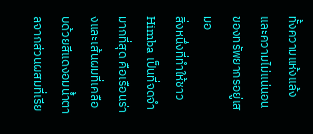ทั้งความแห้งแล้งและความไม่แน่นอนของทรัพยากรอยู่เสมอ
สิ่งหนึ่งที่ทำให้ชาว Himba เป็นที่จดจำมากที่สุด คือเรือนร่างและเส้นผมที่เคลือบด้วยสีแดงอมน้ำตาลจากส่วนผสมที่เรีย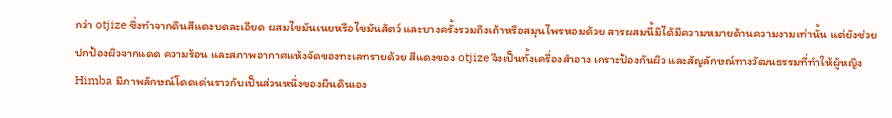กว่า otjize ซึ่งทำจากดินสีแดงบดละเอียด ผสมไขมันเนยหรือไขมันสัตว์ และบางครั้งรวมถึงเถ้าหรือสมุนไพรหอมด้วย สารผสมนี้มิได้มีความหมายด้านความงามเท่านั้น แต่ยังช่วยปกป้องผิวจากแดด ความร้อน และสภาพอากาศแห้งจัดของทะเลทรายด้วย สีแดงของ otjize จึงเป็นทั้งเครื่องสำอาง เกราะป้องกันผิว และสัญลักษณ์ทางวัฒนธรรมที่ทำให้ผู้หญิง Himba มีภาพลักษณ์โดดเด่นราวกับเป็นส่วนหนึ่งของผืนดินเอง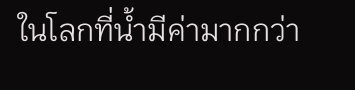ในโลกที่น้ำมีค่ามากกว่า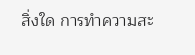สิ่งใด การทำความสะ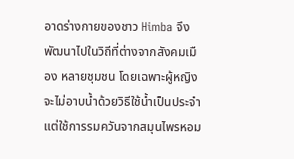อาดร่างกายของชาว Himba จึงพัฒนาไปในวิถีที่ต่างจากสังคมเมือง หลายชุมชน โดยเฉพาะผู้หญิง จะไม่อาบน้ำด้วยวิธีใช้น้ำเป็นประจำ แต่ใช้การรมควันจากสมุนไพรหอม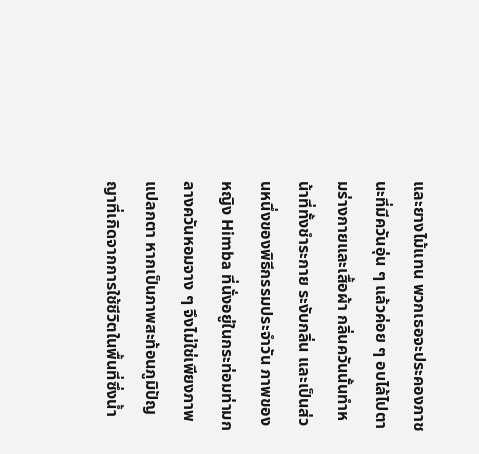และยางไม้แทน พวกเธอจะประคองภาชนะที่มีควันอุ่น ๆ แล้วค่อย ๆ อบไล้ไปตามร่างกายและเสื้อผ้า กลิ่นควันนั้นทำหน้าที่ทั้งชำระกาย ระงับกลิ่น และเป็นส่วนหนึ่งของพิธีกรรมประจำวัน ภาพของหญิง Himba ที่นั่งอยู่ในกระท่อมท่ามกลางควันหอมจาง ๆ จึงไม่ใช่เพียงภาพแปลกตา หากเป็นภาพสะท้อนภูมิปัญญาที่เกิดจากการใช้ชีวิตในพื้นที่ซึ่งน้ำ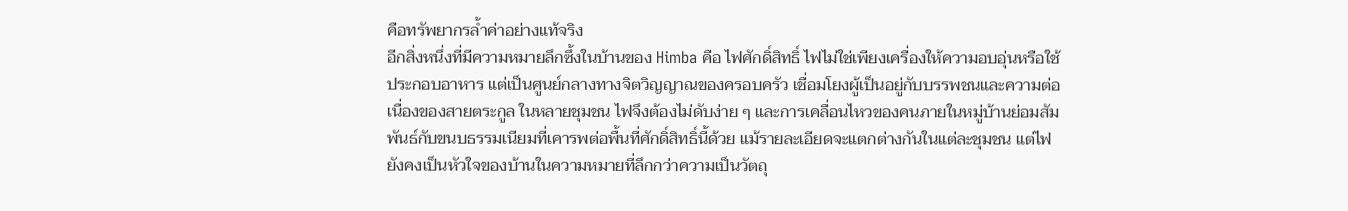คือทรัพยากรล้ำค่าอย่างแท้จริง
อีกสิ่งหนึ่งที่มีความหมายลึกซึ้งในบ้านของ Himba คือ ไฟศักดิ์สิทธิ์ ไฟไม่ใช่เพียงเครื่องให้ความอบอุ่นหรือใช้ประกอบอาหาร แต่เป็นศูนย์กลางทางจิตวิญญาณของครอบครัว เชื่อมโยงผู้เป็นอยู่กับบรรพชนและความต่อเนื่องของสายตระกูล ในหลายชุมชน ไฟจึงต้องไม่ดับง่าย ๆ และการเคลื่อนไหวของคนภายในหมู่บ้านย่อมสัมพันธ์กับขนบธรรมเนียมที่เคารพต่อพื้นที่ศักดิ์สิทธิ์นี้ด้วย แม้รายละเอียดจะแตกต่างกันในแต่ละชุมชน แต่ไฟยังคงเป็นหัวใจของบ้านในความหมายที่ลึกกว่าความเป็นวัตถุ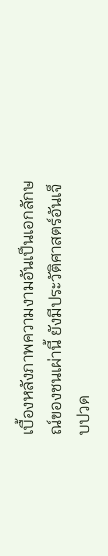เบื้องหลังภาพความงามอันเป็นเอกลักษณ์ของชนเผ่านี้ ยังมีประวัติศาสตร์อันเจ็บปวด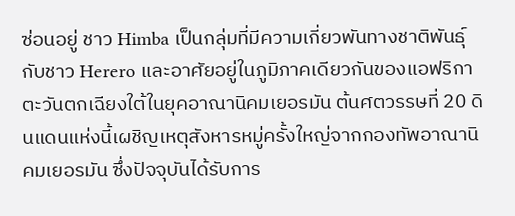ซ่อนอยู่ ชาว Himba เป็นกลุ่มที่มีความเกี่ยวพันทางชาติพันธุ์กับชาว Herero และอาศัยอยู่ในภูมิภาคเดียวกันของแอฟริกาตะวันตกเฉียงใต้ในยุคอาณานิคมเยอรมัน ต้นศตวรรษที่ 20 ดินแดนแห่งนี้เผชิญเหตุสังหารหมู่ครั้งใหญ่จากกองทัพอาณานิคมเยอรมัน ซึ่งปัจจุบันได้รับการ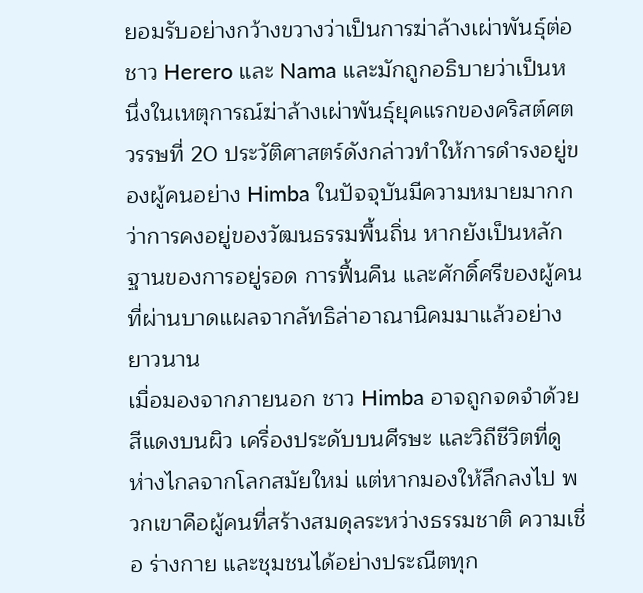ยอมรับอย่างกว้างขวางว่าเป็นการฆ่าล้างเผ่าพันธุ์ต่อชาว Herero และ Nama และมักถูกอธิบายว่าเป็นหนึ่งในเหตุการณ์ฆ่าล้างเผ่าพันธุ์ยุคแรกของคริสต์ศตวรรษที่ 20 ประวัติศาสตร์ดังกล่าวทำให้การดำรงอยู่ของผู้คนอย่าง Himba ในปัจจุบันมีความหมายมากกว่าการคงอยู่ของวัฒนธรรมพื้นถิ่น หากยังเป็นหลักฐานของการอยู่รอด การฟื้นคืน และศักดิ์ศรีของผู้คนที่ผ่านบาดแผลจากลัทธิล่าอาณานิคมมาแล้วอย่างยาวนาน
เมื่อมองจากภายนอก ชาว Himba อาจถูกจดจำด้วยสีแดงบนผิว เครื่องประดับบนศีรษะ และวิถีชีวิตที่ดูห่างไกลจากโลกสมัยใหม่ แต่หากมองให้ลึกลงไป พวกเขาคือผู้คนที่สร้างสมดุลระหว่างธรรมชาติ ความเชื่อ ร่างกาย และชุมชนได้อย่างประณีตทุก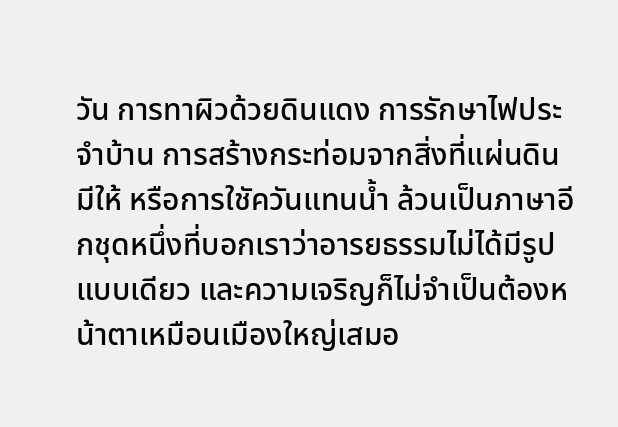วัน การทาผิวด้วยดินแดง การรักษาไฟประจำบ้าน การสร้างกระท่อมจากสิ่งที่แผ่นดินมีให้ หรือการใชัควันแทนน้ำ ล้วนเป็นภาษาอีกชุดหนึ่งที่บอกเราว่าอารยธรรมไม่ได้มีรูปแบบเดียว และความเจริญก็ไม่จำเป็นต้องหน้าตาเหมือนเมืองใหญ่เสมอ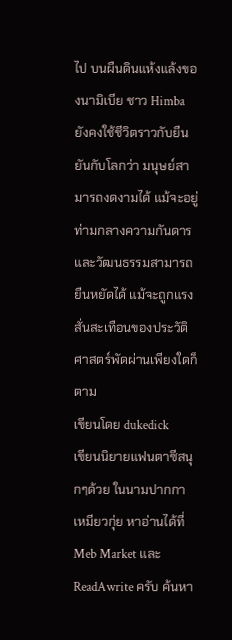ไป บนผืนดินแห้งแล้งของนามิเบีย ชาว Himba ยังคงใช้ชีวิตราวกับยืนยันกับโลกว่า มนุษย์สามารถงดงามได้ แม้จะอยู่ท่ามกลางความกันดาร และวัฒนธรรมสามารถยืนหยัดได้ แม้จะถูกแรงสั่นสะเทือนของประวัติศาสตร์พัดผ่านเพียงใดก็ตาม
เขียนโดย dukedick
เขียนนิยายแฟนตาซีสนุกๆด้วย ในนามปากกา เหมียวกุ่ย หาอ่านได้ที่ Meb Market และ ReadAwrite ครับ ค้นหา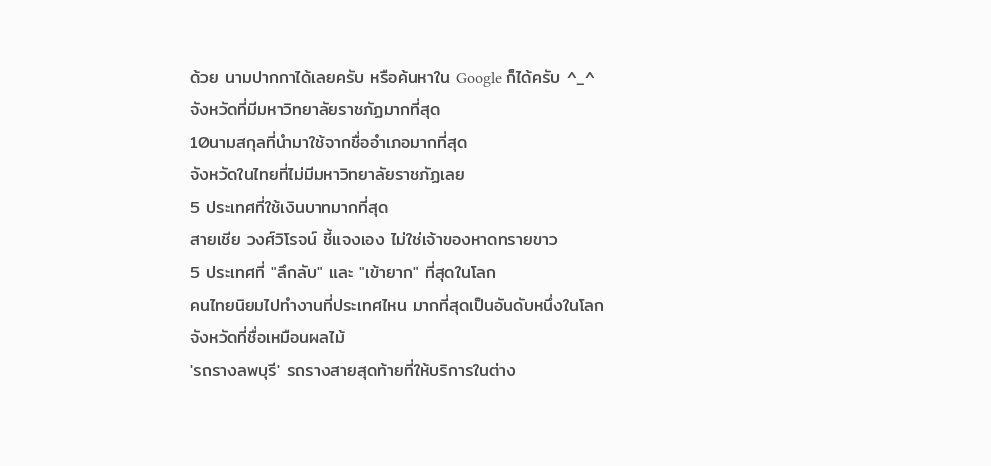ด้วย นามปากกาได้เลยครับ หรือค้นหาใน Google ก็ได้ครับ ^_^
จังหวัดที่มีมหาวิทยาลัยราชภัฏมากที่สุด
10นามสกุลที่นำมาใช้จากชื่ออำเภอมากที่สุด
จังหวัดในไทยที่ไม่มีมหาวิทยาลัยราชภัฏเลย
5 ประเทศที่ใช้เงินบาทมากที่สุด
สายเชีย วงศ์วิโรจน์ ชี้แจงเอง ไม่ใช่เจ้าของหาดทรายขาว
5 ประเทศที่ "ลึกลับ" และ "เข้ายาก" ที่สุดในโลก
คนไทยนิยมไปทำงานที่ประเทศไหน มากที่สุดเป็นอันดับหนึ่งในโลก
จังหวัดที่ชื่อเหมือนผลไม้
'รถรางลพบุรี' รถรางสายสุดท้ายที่ให้บริการในต่าง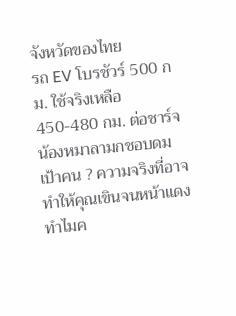จังหวัดของไทย
รถ EV โบรชัวร์ 500 กม. ใช้จริงเหลือ 450-480 กม. ต่อชาร์จ
น้องหมาลามกชอบดมเป้าคน ? ความจริงที่อาจทำให้คุณเขินจนหน้าแดง
ทำไมค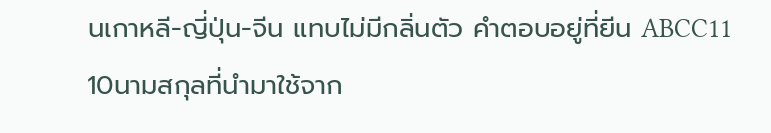นเกาหลี-ญี่ปุ่น-จีน แทบไม่มีกลิ่นตัว คำตอบอยู่ที่ยีน ABCC11
10นามสกุลที่นำมาใช้จาก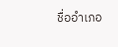ชื่ออำเภอ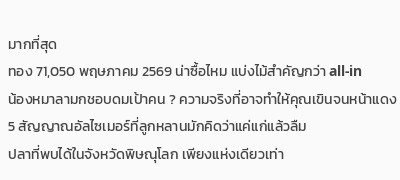มากที่สุด
ทอง 71,050 พฤษภาคม 2569 น่าซื้อไหม แบ่งไม้สำคัญกว่า all-in
น้องหมาลามกชอบดมเป้าคน ? ความจริงที่อาจทำให้คุณเขินจนหน้าแดง
5 สัญญาณอัลไซเมอร์ที่ลูกหลานมักคิดว่าแค่แก่แล้วลืม
ปลาที่พบได้ในจังหวัดพิษณุโลก เพียงแห่งเดียวเท่า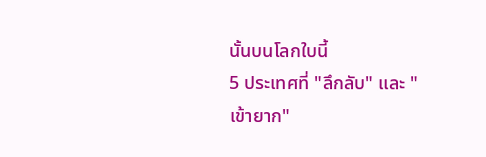นั้นบนโลกใบนี้
5 ประเทศที่ "ลึกลับ" และ "เข้ายาก"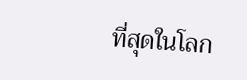ที่สุดในโลก